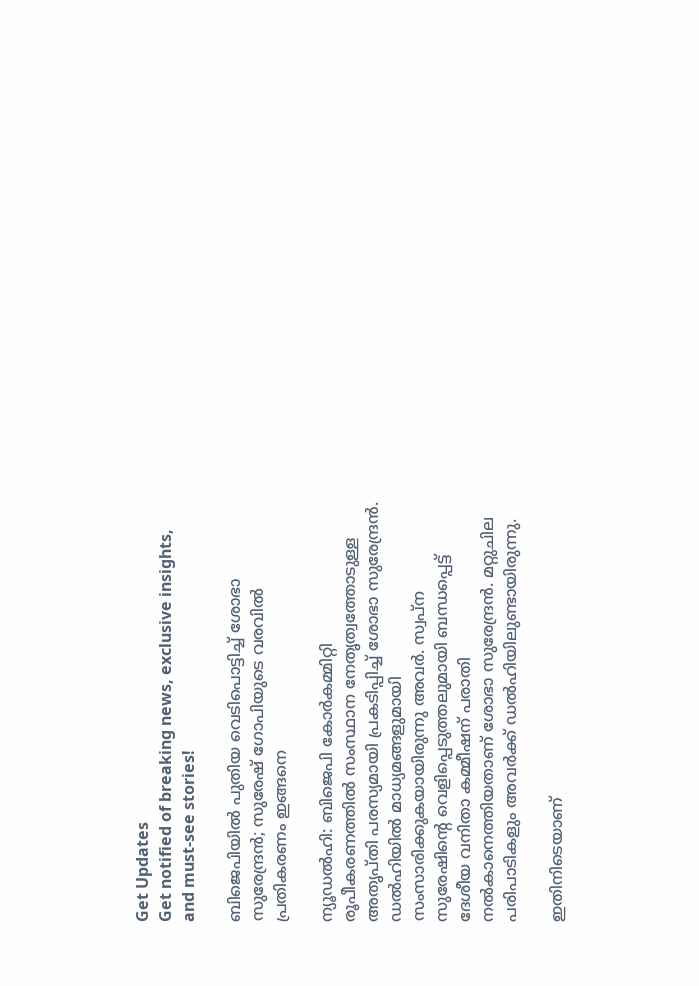Get Updates
Get notified of breaking news, exclusive insights, and must-see stories!

ബിജെപിയില്‍ പുതിയ വെടിപൊട്ടിച്ച് ശോഭാ സുരേന്ദ്രന്‍; സുരേഷ് ഗോപിയുടെ വരവില്‍ പ്രതികരണം ഇങ്ങനെ

ന്യൂഡല്‍ഹി: ബിജെപി കോര്‍കമ്മിറ്റി രൂപീകരണത്തില്‍ സംസ്ഥാന നേതൃത്വത്തോടുള്ള അതൃപ്തി പരസ്യമായി പ്രകടിപ്പിച്ച് ശോഭാ സുരേന്ദ്രന്‍. ഡല്‍ഹിയില്‍ മാധ്യമങ്ങളുമായി സംസാരിക്കുകയായിരുന്നു അവര്‍. സ്വപ്‌ന സുരേഷിന്റെ വെളിപ്പെടുത്തലുമായി ബന്ധപ്പെട്ട് ദേശീയ വനിതാ കമ്മീഷന് പരാതി നല്‍കാനെത്തിയതാണ് ശോഭാ സുരേന്ദ്രന്‍. മറ്റുചില പരിപാടികളും അവര്‍ക്ക് ഡല്‍ഹിയിലുണ്ടായിരുന്നു.

ഇതിനിടെയാണ്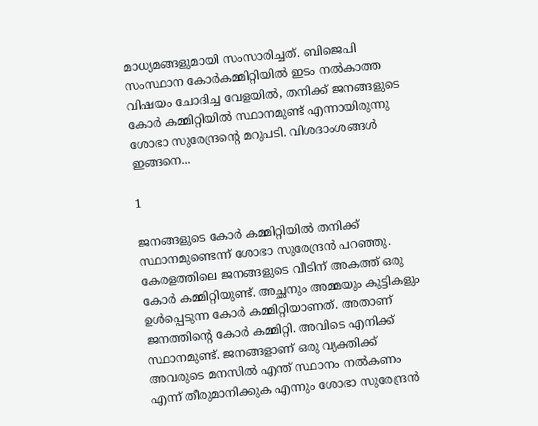മാധ്യമങ്ങളുമായി സംസാരിച്ചത്. ബിജെപി സംസ്ഥാന കോര്‍കമ്മിറ്റിയില്‍ ഇടം നല്‍കാത്ത വിഷയം ചോദിച്ച വേളയില്‍, തനിക്ക് ജനങ്ങളുടെ കോര്‍ കമ്മിറ്റിയില്‍ സ്ഥാനമുണ്ട് എന്നായിരുന്നു ശോഭാ സുരേന്ദ്രന്റെ മറുപടി. വിശദാംശങ്ങള്‍ ഇങ്ങനെ...

1

ജനങ്ങളുടെ കോര്‍ കമ്മിറ്റിയില്‍ തനിക്ക് സ്ഥാനമുണ്ടെന്ന് ശോഭാ സുരേന്ദ്രന്‍ പറഞ്ഞു. കേരളത്തിലെ ജനങ്ങളുടെ വീടിന് അകത്ത് ഒരു കോര്‍ കമ്മിറ്റിയുണ്ട്. അച്ഛനും അമ്മയും കുട്ടികളും ഉള്‍പ്പെടുന്ന കോര്‍ കമ്മിറ്റിയാണത്. അതാണ് ജനത്തിന്റെ കോര്‍ കമ്മിറ്റി. അവിടെ എനിക്ക് സ്ഥാനമുണ്ട്. ജനങ്ങളാണ് ഒരു വ്യക്തിക്ക് അവരുടെ മനസില്‍ എന്ത് സ്ഥാനം നല്‍കണം എന്ന് തീരുമാനിക്കുക എന്നും ശോഭാ സുരേന്ദ്രന്‍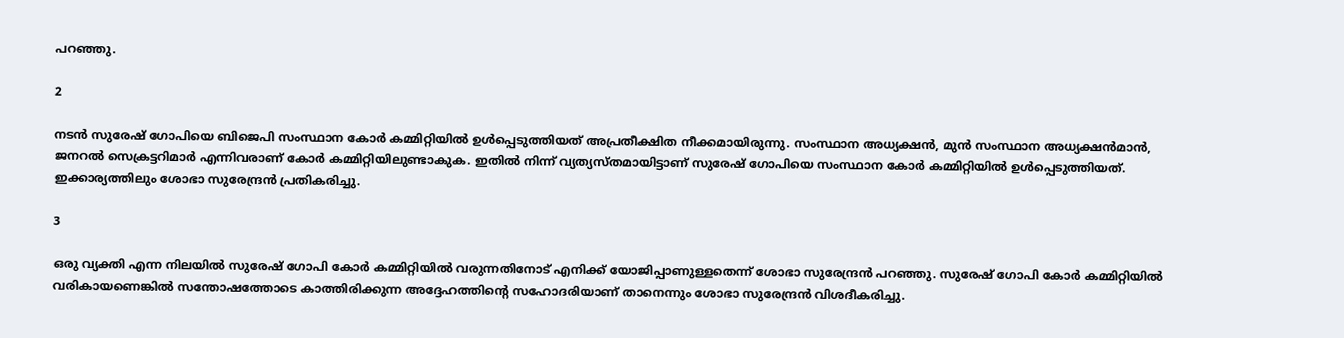പറഞ്ഞു.

2

നടന്‍ സുരേഷ് ഗോപിയെ ബിജെപി സംസ്ഥാന കോര്‍ കമ്മിറ്റിയില്‍ ഉള്‍പ്പെടുത്തിയത് അപ്രതീക്ഷിത നീക്കമായിരുന്നു. സംസ്ഥാന അധ്യക്ഷന്‍, മുന്‍ സംസ്ഥാന അധ്യക്ഷന്‍മാന്‍, ജനറല്‍ സെക്രട്ടറിമാര്‍ എന്നിവരാണ് കോര്‍ കമ്മിറ്റിയിലുണ്ടാകുക. ഇതില്‍ നിന്ന് വ്യത്യസ്തമായിട്ടാണ് സുരേഷ് ഗോപിയെ സംസ്ഥാന കോര്‍ കമ്മിറ്റിയില്‍ ഉള്‍പ്പെടുത്തിയത്. ഇക്കാര്യത്തിലും ശോഭാ സുരേന്ദ്രന്‍ പ്രതികരിച്ചു.

3

ഒരു വ്യക്തി എന്ന നിലയില്‍ സുരേഷ് ഗോപി കോര്‍ കമ്മിറ്റിയില്‍ വരുന്നതിനോട് എനിക്ക് യോജിപ്പാണുള്ളതെന്ന് ശോഭാ സുരേന്ദ്രന്‍ പറഞ്ഞു. സുരേഷ് ഗോപി കോര്‍ കമ്മിറ്റിയില്‍ വരികായണെങ്കില്‍ സന്തോഷത്തോടെ കാത്തിരിക്കുന്ന അദ്ദേഹത്തിന്റെ സഹോദരിയാണ് താനെന്നും ശോഭാ സുരേന്ദ്രന്‍ വിശദീകരിച്ചു.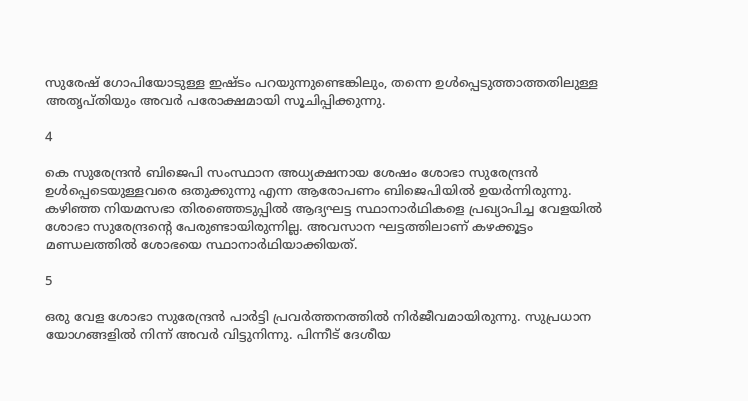സുരേഷ് ഗോപിയോടുള്ള ഇഷ്ടം പറയുന്നുണ്ടെങ്കിലും, തന്നെ ഉള്‍പ്പെടുത്താത്തതിലുള്ള അതൃപ്തിയും അവര്‍ പരോക്ഷമായി സൂചിപ്പിക്കുന്നു.

4

കെ സുരേന്ദ്രന്‍ ബിജെപി സംസ്ഥാന അധ്യക്ഷനായ ശേഷം ശോഭാ സുരേന്ദ്രന്‍ ഉള്‍പ്പെടെയുള്ളവരെ ഒതുക്കുന്നു എന്ന ആരോപണം ബിജെപിയില്‍ ഉയര്‍ന്നിരുന്നു. കഴിഞ്ഞ നിയമസഭാ തിരഞ്ഞെടുപ്പില്‍ ആദ്യഘട്ട സ്ഥാനാര്‍ഥികളെ പ്രഖ്യാപിച്ച വേളയില്‍ ശോഭാ സുരേന്ദ്രന്റെ പേരുണ്ടായിരുന്നില്ല. അവസാന ഘട്ടത്തിലാണ് കഴക്കൂട്ടം മണ്ഡലത്തില്‍ ശോഭയെ സ്ഥാനാര്‍ഥിയാക്കിയത്.

5

ഒരു വേള ശോഭാ സുരേന്ദ്രന്‍ പാര്‍ട്ടി പ്രവര്‍ത്തനത്തില്‍ നിര്‍ജീവമായിരുന്നു. സുപ്രധാന യോഗങ്ങളില്‍ നിന്ന് അവര്‍ വിട്ടുനിന്നു. പിന്നീട് ദേശീയ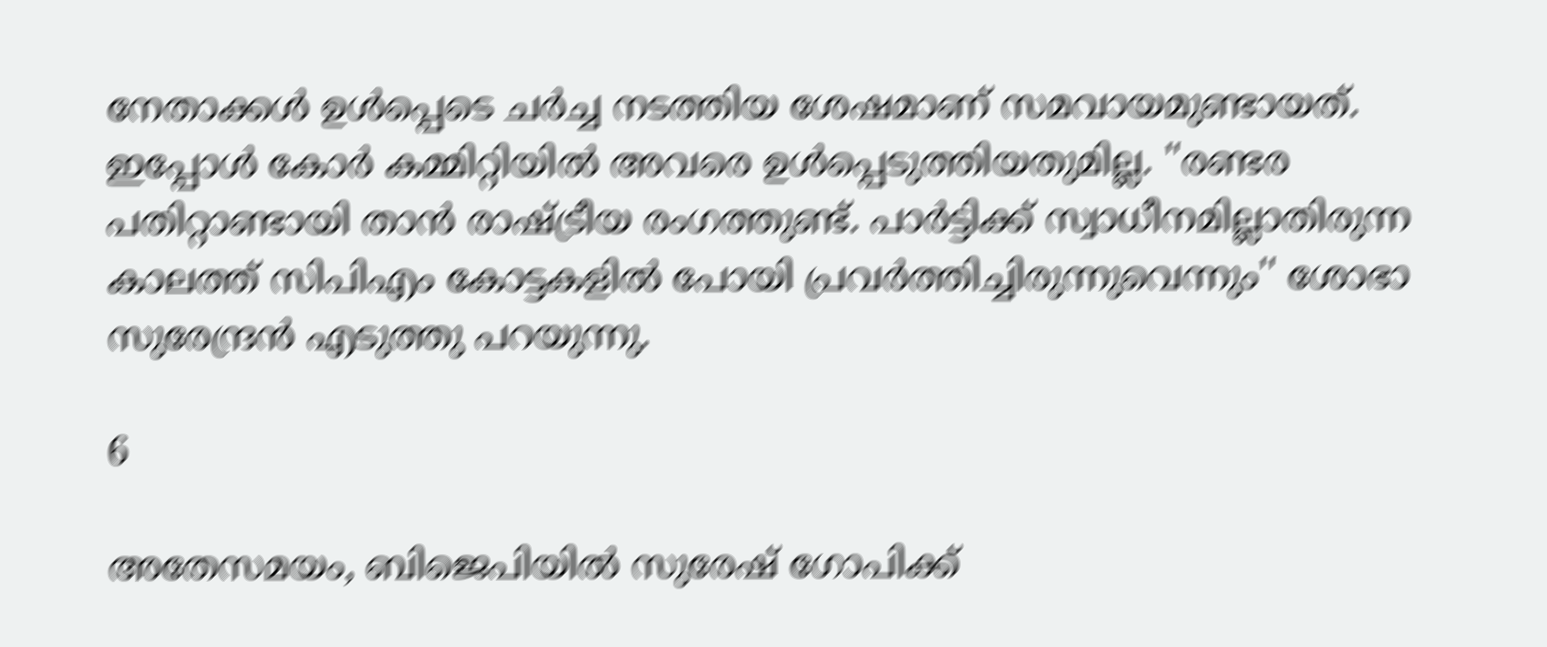നേതാക്കള്‍ ഉള്‍പ്പെടെ ചര്‍ച്ച നടത്തിയ ശേഷമാണ് സമവായമുണ്ടായത്. ഇപ്പോള്‍ കോര്‍ കമ്മിറ്റിയില്‍ അവരെ ഉള്‍പ്പെടുത്തിയതുമില്ല. ''രണ്ടര പതിറ്റാണ്ടായി താന്‍ രാഷ്ട്രീയ രംഗത്തുണ്ട്. പാര്‍ട്ടിക്ക് സ്വാധീനമില്ലാതിരുന്ന കാലത്ത് സിപിഎം കോട്ടകളില്‍ പോയി പ്രവര്‍ത്തിച്ചിരുന്നുവെന്നും'' ശോഭാ സുരേന്ദ്രന്‍ എടുത്തു പറയുന്നു.

6

അതേസമയം, ബിജെപിയില്‍ സുരേഷ് ഗോപിക്ക്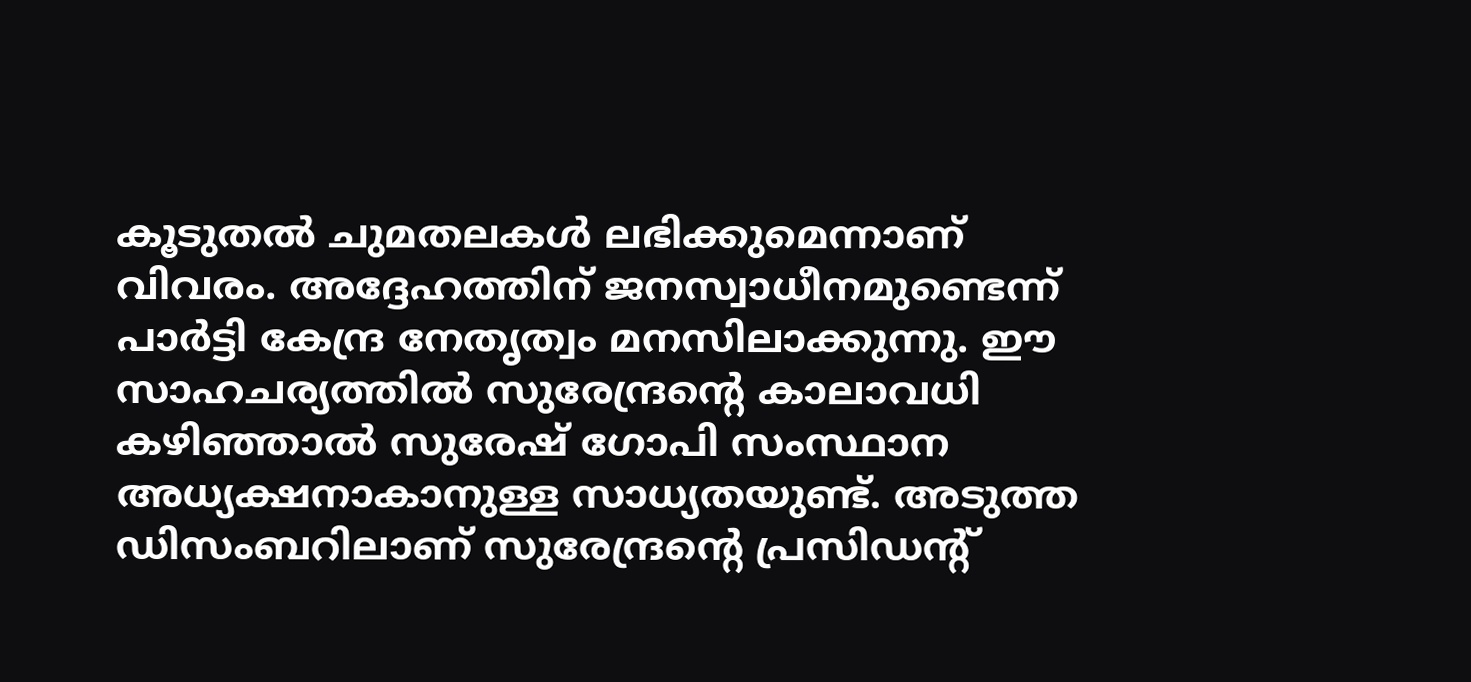കൂടുതല്‍ ചുമതലകള്‍ ലഭിക്കുമെന്നാണ് വിവരം. അദ്ദേഹത്തിന് ജനസ്വാധീനമുണ്ടെന്ന് പാര്‍ട്ടി കേന്ദ്ര നേതൃത്വം മനസിലാക്കുന്നു. ഈ സാഹചര്യത്തില്‍ സുരേന്ദ്രന്റെ കാലാവധി കഴിഞ്ഞാല്‍ സുരേഷ് ഗോപി സംസ്ഥാന അധ്യക്ഷനാകാനുള്ള സാധ്യതയുണ്ട്. അടുത്ത ഡിസംബറിലാണ് സുരേന്ദ്രന്റെ പ്രസിഡന്റ്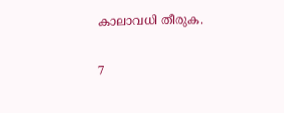കാലാവധി തീരുക.

7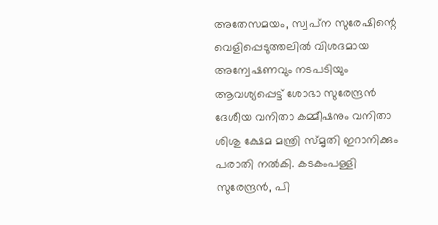അതേസമയം, സ്വപ്‌ന സുരേഷിന്റെ വെളിപ്പെടുത്തലില്‍ വിശദമായ അന്വേഷണവും നടപടിയും ആവശ്യപ്പെട്ട് ശോഭാ സുരേന്ദ്രന്‍ ദേശീയ വനിതാ കമ്മീഷനും വനിതാ ശിശു ക്ഷേമ മന്ത്രി സ്മൃതി ഇറാനിക്കും പരാതി നല്‍കി. കടകംപള്ളി സുരേന്ദ്രന്‍, പി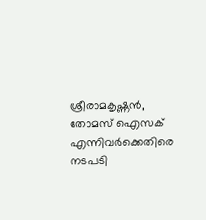ശ്രീരാമകൃഷ്ണന്‍, തോമസ് ഐസക് എന്നിവര്‍ക്കെതിരെ നടപടി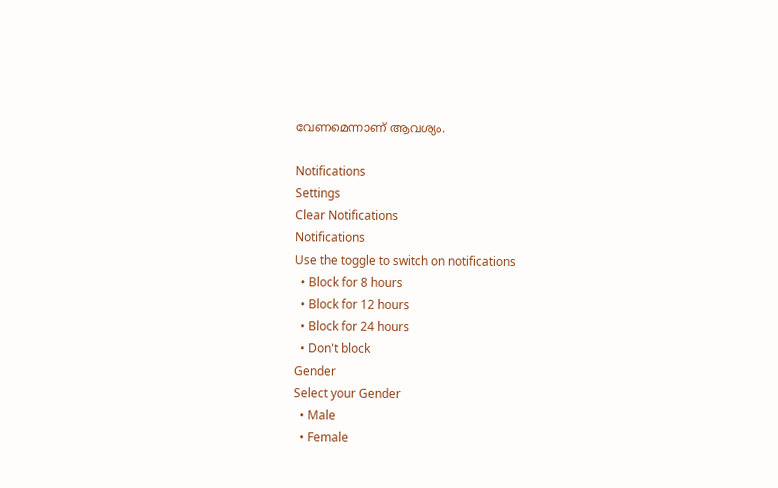വേണമെന്നാണ് ആവശ്യം.

Notifications
Settings
Clear Notifications
Notifications
Use the toggle to switch on notifications
  • Block for 8 hours
  • Block for 12 hours
  • Block for 24 hours
  • Don't block
Gender
Select your Gender
  • Male
  • Female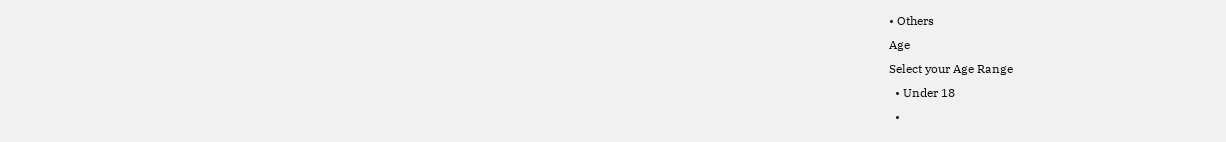• Others
Age
Select your Age Range
  • Under 18
  •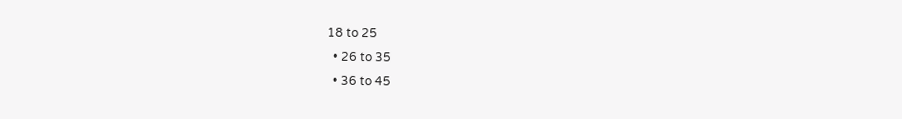18 to 25
  • 26 to 35
  • 36 to 45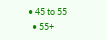• 45 to 55
  • 55+